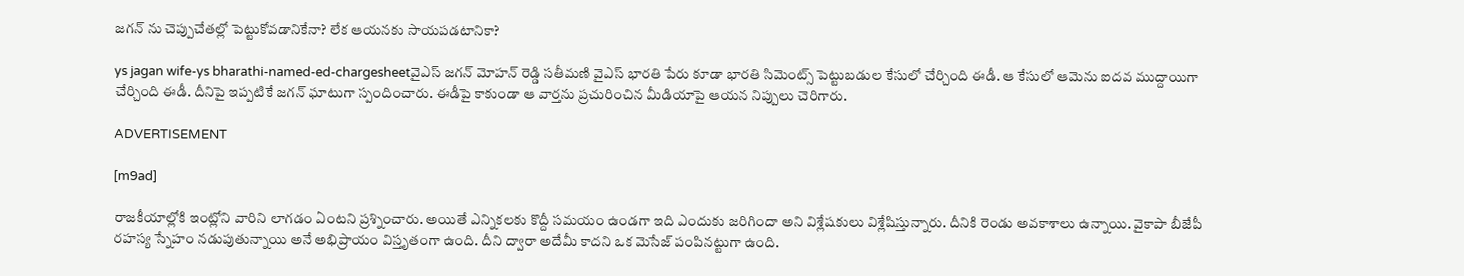జగన్ ను చెప్పుచేతల్లో పెట్టుకోవడానికేనా? లేక ఆయనకు సాయపడటానికా?

ys jagan wife-ys bharathi-named-ed-chargesheetవైఎస్ జగన్ మోహన్ రెడ్డి సతీమణి వైఎస్ భారతి పేరు కూడా భారతి సిమెంట్స్ పెట్టుబడుల కేసులో చేర్చింది ఈడీ. ఆ కేసులో ఆమెను ఐదవ ముద్దాయిగా చేర్చింది ఈడీ. దీనిపై ఇప్పటికే జగన్ ఘాటుగా స్పందించారు. ఈడీపై కాకుండా ఆ వార్తను ప్రచురించిన మీడియాపై ఆయన నిప్పులు చెరిగారు.

ADVERTISEMENT

[m9ad]

రాజకీయాల్లోకి ఇంట్లోని వారిని లాగడం ఏంటని ప్రశ్నించారు. అయితే ఎన్నికలకు కొద్దీ సమయం ఉండగా ఇది ఎందుకు జరిగిందా అని విశ్లేషకులు విశ్లేషిస్తున్నారు. దీనికి రెండు అవకాశాలు ఉన్నాయి. వైకాపా బీజేపీ రహస్య స్నేహం నడుపుతున్నాయి అనే అభిప్రాయం విస్తృతంగా ఉంది. దీని ద్వారా అదేమీ కాదని ఒక మెసేజ్ పంపినట్టుగా ఉంది.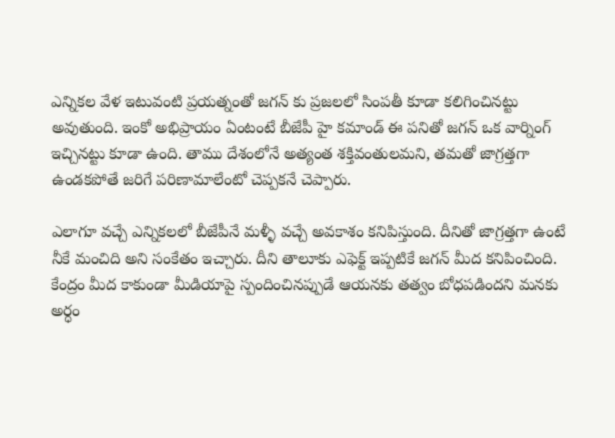ఎన్నికల వేళ ఇటువంటి ప్రయత్నంతో జగన్ కు ప్రజలలో సింపతీ కూడా కలిగించినట్టు అవుతుంది. ఇంకో అభిప్రాయం ఏంటంటే బీజేపీ హై కమాండ్ ఈ పనితో జగన్ ఒక వార్నింగ్ ఇచ్చినట్టు కూడా ఉంది. తాము దేశంలోనే అత్యంత శక్తివంతులమని, తమతో జాగ్రత్తగా ఉండకపోతే జరిగే పరిణామాలేంటో చెప్పకనే చెప్పారు.

ఎలాగూ వచ్చే ఎన్నికలలో బీజేపీనే మళ్ళీ వచ్చే అవకాశం కనిపిస్తుంది. దీనితో జాగ్రత్తగా ఉంటే నీకే మంచిది అని సంకేతం ఇచ్చారు. దీని తాలూకు ఎఫెక్ట్ ఇప్పటికే జగన్ మీద కనిపించింది. కేంద్రం మీద కాకుండా మీడియాపై స్పందించినప్పుడే ఆయనకు తత్వం బోధపడిందని మనకు అర్ధం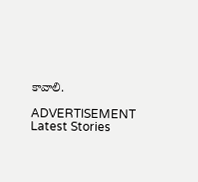కావాలి.

ADVERTISEMENT
Latest Stories